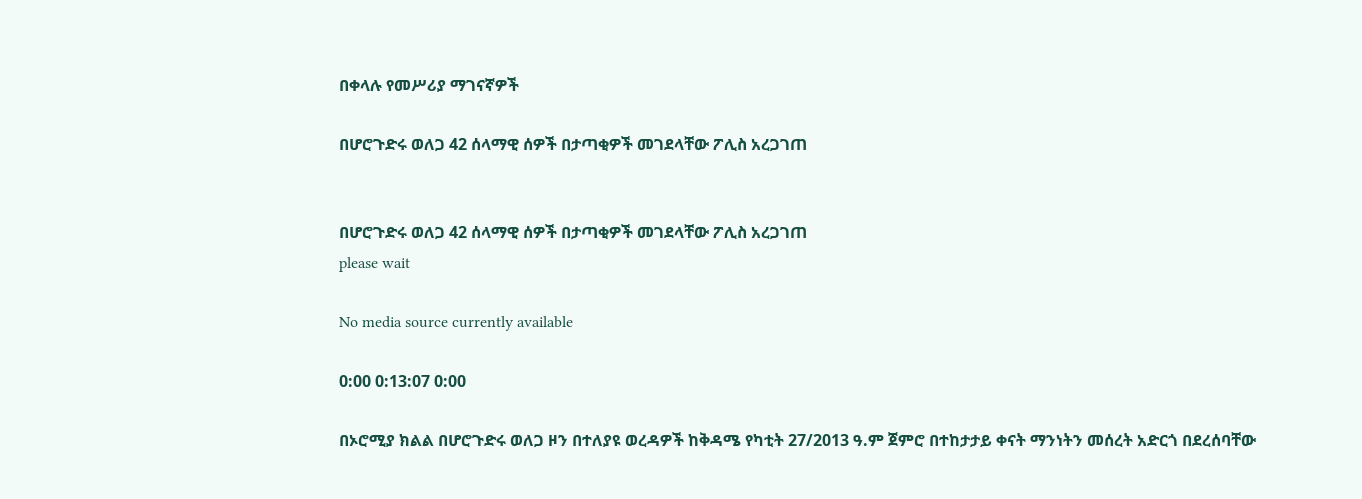በቀላሉ የመሥሪያ ማገናኛዎች

በሆሮጉድሩ ወለጋ 42 ሰላማዊ ሰዎች በታጣቂዎች መገደላቸው ፖሊስ አረጋገጠ


በሆሮጉድሩ ወለጋ 42 ሰላማዊ ሰዎች በታጣቂዎች መገደላቸው ፖሊስ አረጋገጠ
please wait

No media source currently available

0:00 0:13:07 0:00

በኦሮሚያ ክልል በሆሮጉድሩ ወለጋ ዞን በተለያዩ ወረዳዎች ከቅዳሜ የካቲት 27/2013 ዓ.ም ጀምሮ በተከታታይ ቀናት ማንነትን መሰረት አድርጎ በደረሰባቸው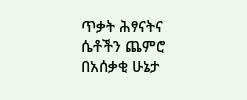ጥቃት ሕፃናትና ሴቶችን ጨምሮ በአሰቃቂ ሁኔታ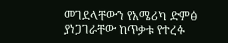መገደላቸውን የአሜሪካ ድምፅ ያነጋገራቸው ከጥቃቱ የተረፉ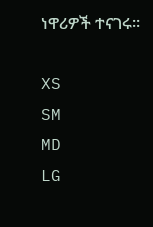ነዋሪዎች ተናገሩ።

XS
SM
MD
LG